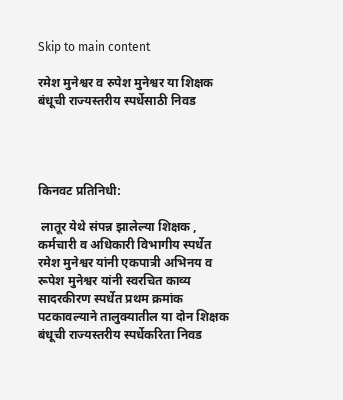Skip to main content

रमेश मुनेश्वर व रुपेश मुनेश्वर या शिक्षक बंधूची राज्यस्तरीय स्पर्धेसाठी निवड




किनवट प्रतिनिधी:

 लातूर येथे संपन्न झालेल्या शिक्षक , कर्मचारी व अधिकारी विभागीय स्पर्धेत रमेश मुनेश्वर यांनी एकपात्री अभिनय व रूपेश मुनेश्वर यांनी स्वरचित काव्य सादरकीरण स्पर्धेत प्रथम क्रमांक पटकावल्याने तालुक्यातील या दोन शिक्षक  बंधूची राज्यस्तरीय स्पर्धेकरिता निवड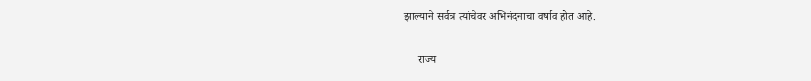झाल्याने सर्वत्र त्यांचेवर अभिनंदनाचा वर्षाव होत आहे.

     राज्य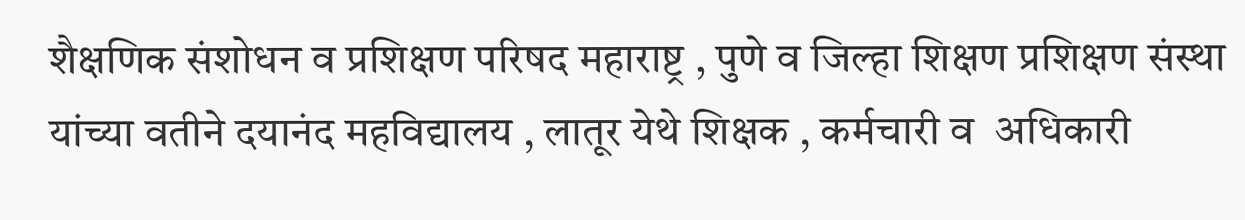शैक्षणिक संशोधन व प्रशिक्षण परिषद महाराष्ट्र , पुणे व जिल्हा शिक्षण प्रशिक्षण संस्था यांच्या वतीने दयानंद महविद्यालय , लातूर येथे शिक्षक , कर्मचारी व  अधिकारी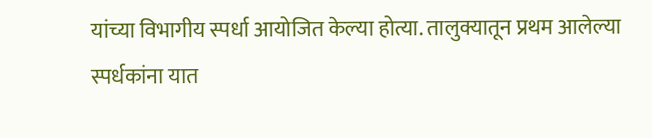यांच्या विभागीय स्पर्धा आयोजित केल्या होत्या. तालुक्यातून प्रथम आलेल्या स्पर्धकांना यात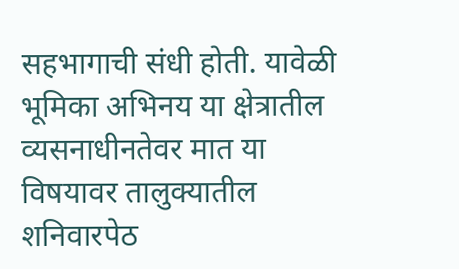सहभागाची संधी होती. यावेळी भूमिका अभिनय या क्षेत्रातील व्यसनाधीनतेवर मात या विषयावर तालुक्यातील शनिवारपेठ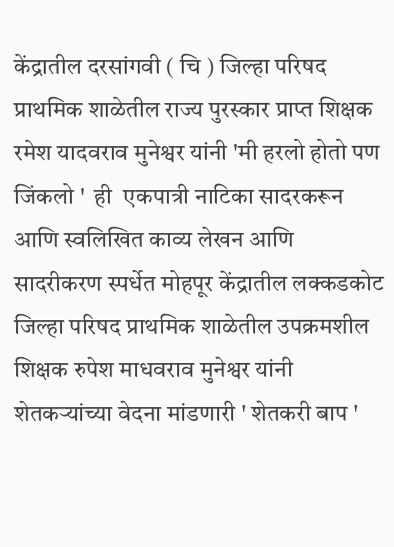केंद्रातील दरसांगवी ( चि ) जिल्हा परिषद प्राथमिक शाळेतील राज्य पुरस्कार प्राप्त शिक्षक रमेश यादवराव मुनेश्वर यांनी 'मी हरलो होतो पण जिंकलो '  ही  एकपात्री नाटिका सादरकरून आणि स्वलिखित काव्य लेखन आणि सादरीकरण स्पर्धेत मोहपूर केंद्रातील लक्कडकोट जिल्हा परिषद प्राथमिक शाळेतील उपक्रमशील शिक्षक रुपेश माधवराव मुनेश्वर यांनी शेतकऱ्यांच्या वेदना मांडणारी ' शेतकरी बाप '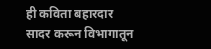ही कविता बहारदार सादर करून विभागातून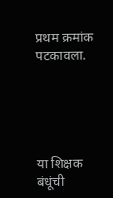प्रथम क्रमांक पटकावला.





या शिक्षक बंधूंची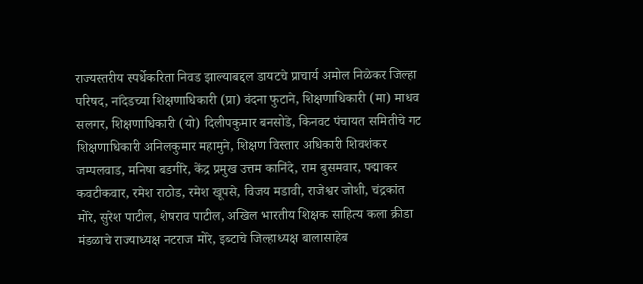राज्यस्तरीय स्पर्धेकरिता निवड झाल्याबद्दल डायटचे प्राचार्य अमोल निळेकर जिल्हा परिषद, नांदेडच्या शिक्षणाधिकारी (प्रा) वंदना फुटाने, शिक्षणाधिकारी (मा) माधव सलगर, शिक्षणाधिकारी (यो) दिलीपकुमार बनसोडे, किनवट पंचायत समितीचे गट शिक्षणाधिकारी अनिलकुमार महामुने, शिक्षण विस्तार अधिकारी शिवशंकर जम्पलवाड, मनिषा बडगीरे, केंद्र प्रमुख उत्तम कानिंदे, राम बुसमवार, पद्माकर कवटीकवार, रमेश राठोड, रमेश खूपसे, विजय मडावी, राजेश्वर जोशी, चंद्रकांत मोरे, सुरेश पाटील, शेषराव पाटील, अखिल भारतीय शिक्षक साहित्य कला क्रीडा मंडळाचे राज्याध्यक्ष नटराज मोरे, इब्टाचे जिल्हाध्यक्ष बालासाहेब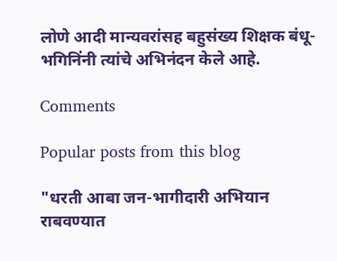लोणे आदी मान्यवरांसह बहुसंख्य शिक्षक बंधू-भगिनिंनी त्यांचे अभिनंदन केले आहे.

Comments

Popular posts from this blog

"धरती आबा जन-भागीदारी अभियान राबवण्यात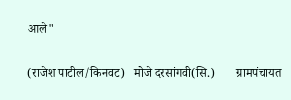आले"

(राजेश पाटील/किनवट)   मोजे दरसांगवी(सि.)       ग्रामपंचायत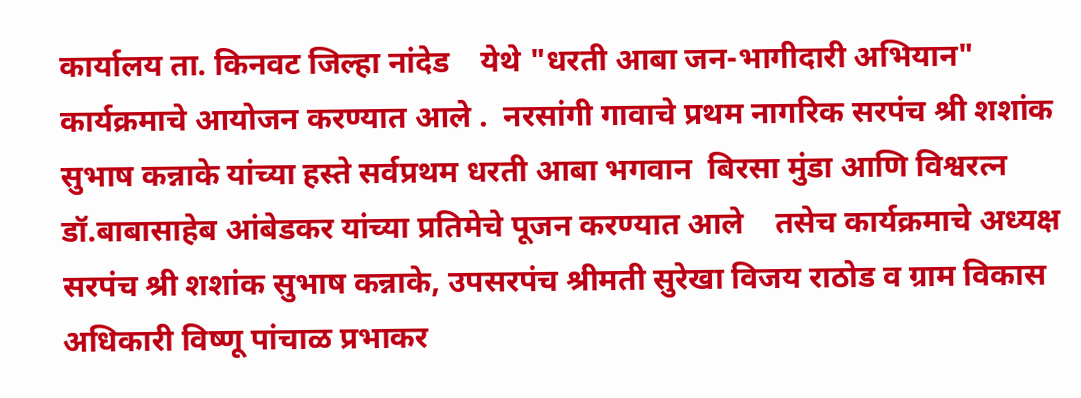कार्यालय ता. किनवट जिल्हा नांदेड    येथे "धरती आबा जन-भागीदारी अभियान"  कार्यक्रमाचे आयोजन करण्यात आले .  नरसांगी गावाचे प्रथम नागरिक सरपंच श्री शशांक सुभाष कन्नाके यांच्या हस्ते सर्वप्रथम धरती आबा भगवान  बिरसा मुंडा आणि विश्वरत्न डॉ.बाबासाहेब आंबेडकर यांच्या प्रतिमेचे पूजन करण्यात आले    तसेच कार्यक्रमाचे अध्यक्ष सरपंच श्री शशांक सुभाष कन्नाके, उपसरपंच श्रीमती सुरेखा विजय राठोड व ग्राम विकास अधिकारी विष्णू पांचाळ प्रभाकर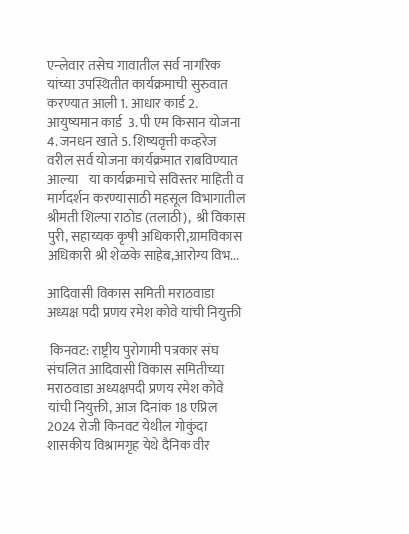एन्लेवार तसेच गावातील सर्व नागरिक यांच्या उपस्थितीत कार्यक्रमाची सुरुवात करण्यात आली 1. आधार कार्ड 2. आयुष्यमान कार्ड  3. पी एम किसान योजना  4. जनधन खाते 5. शिष्यवृत्ती कव्हरेज      वरील सर्व योजना कार्यक्रमात राबविण्यात आल्या    या कार्यक्रमाचे सविस्तर माहिती व मार्गदर्शन करण्यासाठी महसूल विभागातील श्रीमती शिल्पा राठोड (तलाठी),  श्री विकास पुरी, सहाय्यक कृषी अधिकारी,ग्रामविकास अधिकारी श्री शेळके साहेब,आरोग्य विभ...

आदिवासी विकास समिती मराठवाडा अध्यक्ष पदी प्रणय रमेश कोवे यांची नियुक्ती

 किनवट: राष्ट्रीय पुरोगामी पत्रकार संघ संचलित आदिवासी विकास समितीच्या मराठवाडा अध्यक्षपदी प्रणय रमेश कोवे यांची नियुक्ती, आज दिनांक 18 एप्रिल 2024 रोजी किनवट येथील गोकुंदा शासकीय विश्रामगृह येथे दैनिक वीर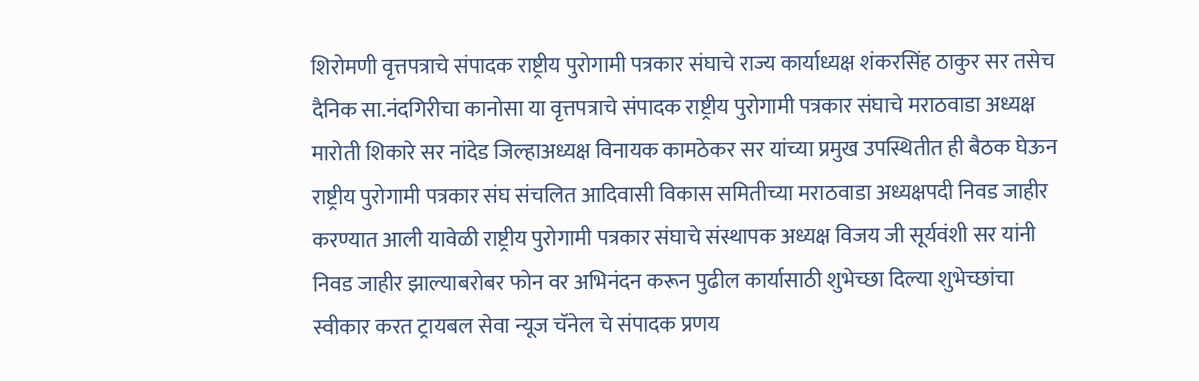शिरोमणी वृत्तपत्राचे संपादक राष्ट्रीय पुरोगामी पत्रकार संघाचे राज्य कार्याध्यक्ष शंकरसिंह ठाकुर सर तसेच दैनिक सा.नंदगिरीचा कानोसा या वृत्तपत्राचे संपादक राष्ट्रीय पुरोगामी पत्रकार संघाचे मराठवाडा अध्यक्ष मारोती शिकारे सर नांदेड जिल्हाअध्यक्ष विनायक कामठेकर सर यांच्या प्रमुख उपस्थितीत ही बैठक घेऊन राष्ट्रीय पुरोगामी पत्रकार संघ संचलित आदिवासी विकास समितीच्या मराठवाडा अध्यक्षपदी निवड जाहीर करण्यात आली यावेळी राष्ट्रीय पुरोगामी पत्रकार संघाचे संस्थापक अध्यक्ष विजय जी सूर्यवंशी सर यांनी निवड जाहीर झाल्याबरोबर फोन वर अभिनंदन करून पुढील कार्यासाठी शुभेच्छा दिल्या शुभेच्छांचा स्वीकार करत ट्रायबल सेवा न्यूज चॅनेल चे संपादक प्रणय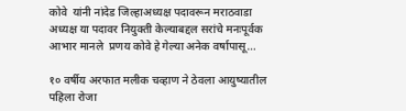कोवे  यांनी नांदेड जिल्हाअध्यक्ष पदावरून मराठवाडा अध्यक्ष या पदावर नियुक्ती केल्याबद्दल सरांचे मनःपूर्वक आभार मानले  प्रणय कोवे हे गेल्या अनेक वर्षापासू...

१० वर्षीय अरफात मलीक चव्हाण ने ठेवला आयुष्यातील पहिला रोजा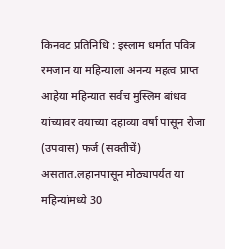किनवट प्रतिनिधि : इस्लाम धर्मात पवित्र रमजान या महिन्याला अनन्य महत्व प्राप्त आहेया महिन्यात सर्वच मुस्लिम बांधव यांच्यावर वयाच्या दहाव्या वर्षा पासून रोजा (उपवास) फर्ज (सक्तीचें) असतात.लहानपासून मोठ्यापर्यत या महिन्यांमध्ये 30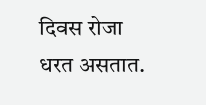दिवस रोजा धरत असतात.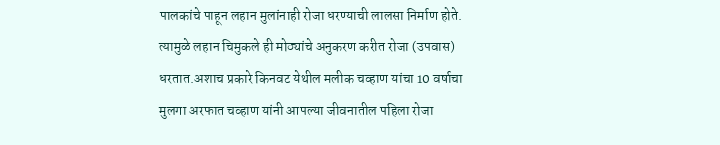पालकांचे पाहून लहान मुलांनाही रोजा धरण्याची लालसा निर्माण होते. त्यामुळे लहान चिमुकले ही मोठ्यांचे अनुकरण करीत रोजा (उपवास) धरतात.अशाच प्रकारे किनवट येथील मलीक चव्हाण यांचा 10 वर्षाचा मुलगा अरफात चव्हाण यांनी आपल्या जीवनातील पहिला रोजा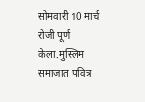सोमवारी 10 मार्च रोजी पूर्ण केला.मुस्लिम समाजात पवित्र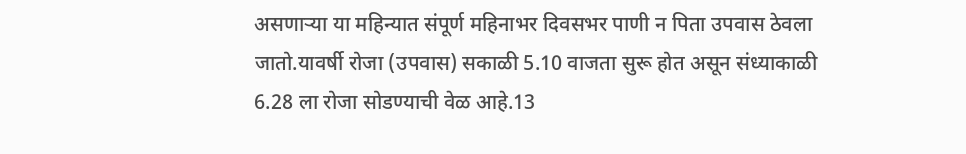असणाऱ्या या महिन्यात संपूर्ण महिनाभर दिवसभर पाणी न पिता उपवास ठेवला जातो.यावर्षी रोजा (उपवास) सकाळी 5.10 वाजता सुरू होत असून संध्याकाळी 6.28 ला रोजा सोडण्याची वेळ आहे.13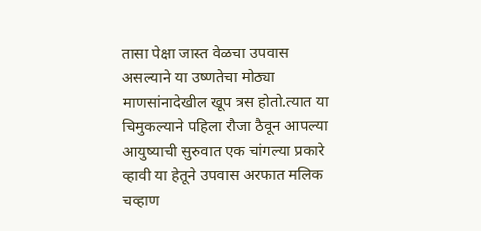तासा पेक्षा जास्त वेळचा उपवास असल्याने या उष्णतेचा मोठ्या माणसांनादेखील खूप त्रस होतो.त्यात या चिमुकल्याने पहिला रौजा ठैवून आपल्या आयुष्याची सुरुवात एक चांगल्या प्रकारे व्हावी या हेतूने उपवास अरफात मलिक चव्हाण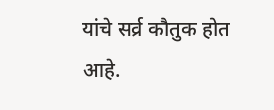यांचे सर्व्र कौतुक होत आहे.